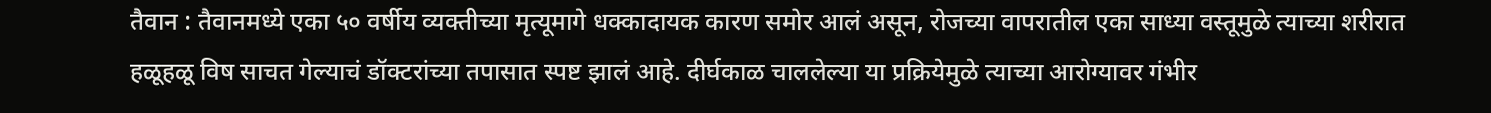तैवान : तैवानमध्ये एका ५० वर्षीय व्यक्तीच्या मृत्यूमागे धक्कादायक कारण समोर आलं असून, रोजच्या वापरातील एका साध्या वस्तूमुळे त्याच्या शरीरात हळूहळू विष साचत गेल्याचं डॉक्टरांच्या तपासात स्पष्ट झालं आहे. दीर्घकाळ चाललेल्या या प्रक्रियेमुळे त्याच्या आरोग्यावर गंभीर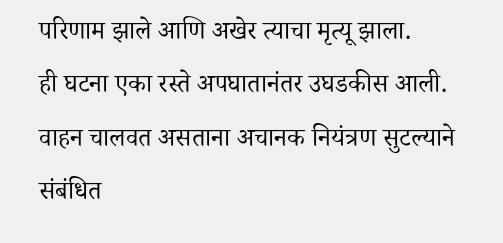परिणाम झाले आणि अखेर त्याचा मृत्यू झाला.
ही घटना एका रस्ते अपघातानंतर उघडकीस आली. वाहन चालवत असताना अचानक नियंत्रण सुटल्याने संबंधित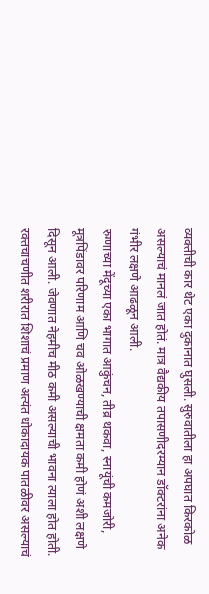व्यक्तीची कार थेट एका दुकानात घुसली. सुरुवातीला हा अपघात किरकोळ असल्याचं मानलं जात होतं. मात्र वैद्यकीय तपासणीदरम्यान डॉक्टरांना अनेक गंभीर लक्षणे आढळून आली.
रुग्णाच्या मेंदूच्या एका भागात आकुंचन, तीव्र थकवा, स्नायूंची कमजोरी, मूत्रपिंडावर परिणाम आणि चव ओळखण्याची क्षमता कमी होणं अशी लक्षणे दिसून आली. जेवणात नेहमीच मीठ कमी असल्याची भावना त्याला होत होती. रक्तचाचणीत शरीरात शिशाचं प्रमाण अत्यंत धोकादायक पातळीवर असल्याचं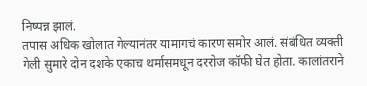निष्पन्न झालं.
तपास अधिक खोलात गेल्यानंतर यामागचं कारण समोर आलं. संबंधित व्यक्ती गेली सुमारे दोन दशके एकाच थर्मासमधून दररोज कॉफी घेत होता. कालांतराने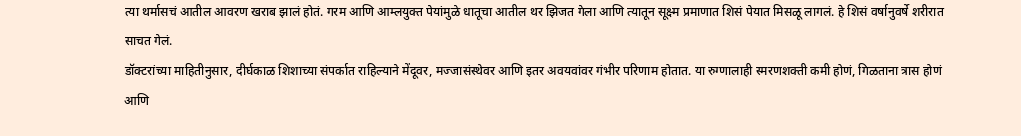त्या थर्मासचं आतील आवरण खराब झालं होतं. गरम आणि आम्लयुक्त पेयांमुळे धातूचा आतील थर झिजत गेला आणि त्यातून सूक्ष्म प्रमाणात शिसं पेयात मिसळू लागलं. हे शिसं वर्षानुवर्षे शरीरात साचत गेलं.
डॉक्टरांच्या माहितीनुसार, दीर्घकाळ शिशाच्या संपर्कात राहिल्याने मेंदूवर, मज्जासंस्थेवर आणि इतर अवयवांवर गंभीर परिणाम होतात. या रुग्णालाही स्मरणशक्ती कमी होणं, गिळताना त्रास होणं आणि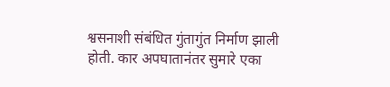श्वसनाशी संबंधित गुंतागुंत निर्माण झाली होती. कार अपघातानंतर सुमारे एका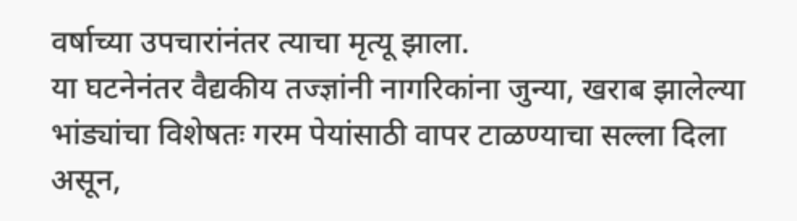वर्षाच्या उपचारांनंतर त्याचा मृत्यू झाला.
या घटनेनंतर वैद्यकीय तज्ज्ञांनी नागरिकांना जुन्या, खराब झालेल्या भांड्यांचा विशेषतः गरम पेयांसाठी वापर टाळण्याचा सल्ला दिला असून,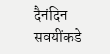दैनंदिन सवयींकडे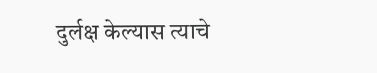दुर्लक्ष केल्यास त्याचे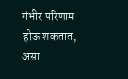गंभीर परिणाम होऊ शकतात, असा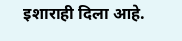इशाराही दिला आहे.